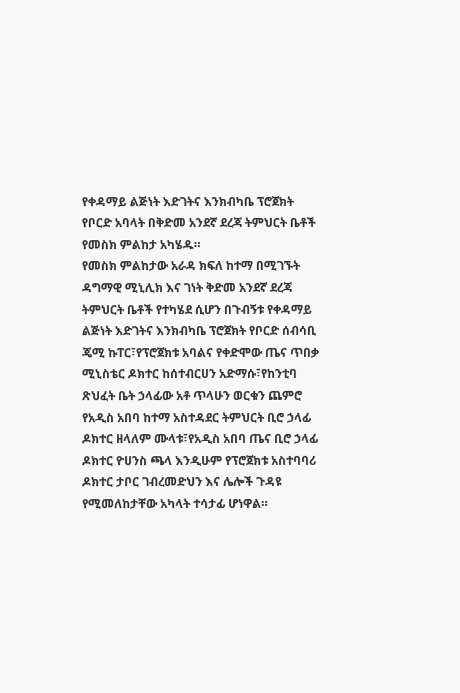የቀዳማይ ልጅነት እድገትና እንክብካቤ ፕሮጀክት የቦርድ አባላት በቅድመ አንደኛ ደረጃ ትምህርት ቤቶች የመስክ ምልከታ አካሄዱ።
የመስክ ምልከታው አራዳ ክፍለ ከተማ በሚገኙት ዳግማዊ ሚኒሊክ እና ገነት ቅድመ አንደኛ ደረጃ ትምህርት ቤቶች የተካሄደ ሲሆን በጉብኝቱ የቀዳማይ ልጅነት እድገትና እንክብካቤ ፕሮጀክት የቦርድ ሰብሳቢ ጄሚ ኩፐር፣የፕሮጀክቱ አባልና የቀድሞው ጤና ጥበቃ ሚኒስቴር ዶክተር ከሰተብርሀን አድማሱ፣የከንቲባ ጽህፈት ቤት ኃላፊው አቶ ጥላሁን ወርቁን ጨምሮ የአዲስ አበባ ከተማ አስተዳደር ትምህርት ቢሮ ኃላፊ ዶክተር ዘላለም ሙላቱ፣የአዲስ አበባ ጤና ቢሮ ኃላፊ ዶክተር ዮሀንስ ጫላ እንዲሁም የፕሮጀክቱ አስተባባሪ ዶክተር ታቦር ገብረመድህን እና ሌሎች ጉዳዩ የሚመለከታቸው አካላት ተሳታፊ ሆነዋል።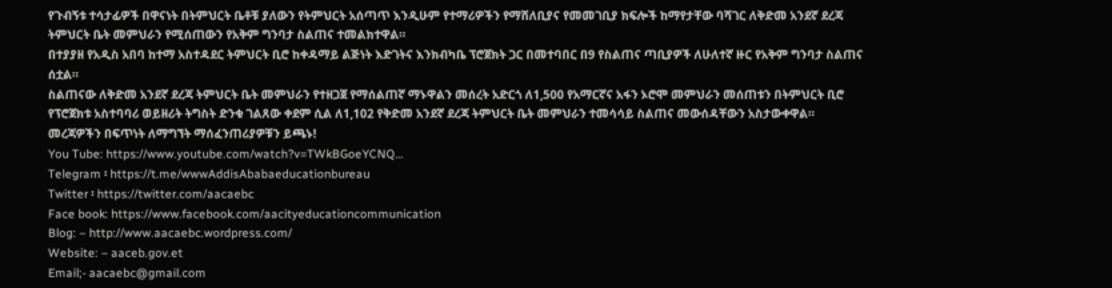የጉብኝቱ ተሳታፊዎች በዋናነት በትምህርት ቤቶቹ ያለውን የትምህርት አሰጣጥ እንዲሁም የተማሪዎችን የማሸለቢያና የመመገቢያ ክፍሎች ከማየታቸው ባሻገር ለቅድመ አንደኛ ደረጃ ትምህርት ቤት መምህራን የሚሰጠውን የአቅም ግንባታ ስልጠና ተመልክተዋል።
በተያያዘ የአዲስ አበባ ከተማ አስተዳደር ትምህርት ቢሮ ከቀዳማይ ልጅነት እድገትና እንክብካቤ ፕሮጀክት ጋር በመተባበር በ9 የስልጠና ጣቢያዎች ለሁለተኛ ዙር የአቅም ግንባታ ስልጠና ሰቷል።
ስልጠናው ለቅድመ አንደኛ ደረጃ ትምህርት ቤት መምህራን የተዘጋጀ የማሰልጠኛ ማኑዋልን መሰረት አድርጎ ለ1,500 የአማርኛና አፋን ኦሮሞ መምህራን መሰጠቱን በትምህርት ቢሮ የፕሮጀክቱ አስተባባሪ ወይዘሪት ትግስት ድንቁ ገልጸው ቀደም ሲል ለ1,102 የቅድመ አንደኛ ደረጃ ትምህርት ቤት መምህራን ተመሳሳይ ስልጠና መውሰዳቸውን አስታውቀዋል።
መረጃዎችን በፍጥነት ለማግኘት ማሰፈንጠሪያዎቹን ይጫኑ!
You Tube: https://www.youtube.com/watch?v=TWkBGoeYCNQ…
Telegram ፡ https://t.me/wwwAddisAbabaeducationbureau
Twitter ፡ https://twitter.com/aacaebc
Face book: https://www.facebook.com/aacityeducationcommunication
Blog: – http://www.aacaebc.wordpress.com/
Website: – aaceb.gov.et
Email;- aacaebc@gmail.com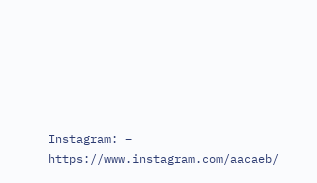Instagram: – https://www.instagram.com/aacaeb/